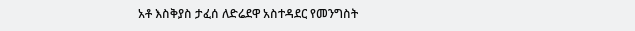አቶ እስቅያስ ታፈሰ ለድሬደዋ አስተዳደር የመንግስት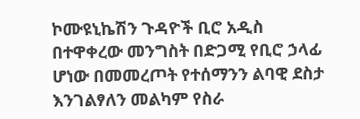ኮሙዩኒኬሽን ጉዳዮች ቢሮ አዲስ በተዋቀረው መንግስት በድጋሚ የቢሮ ኃላፊ ሆነው በመመረጦት የተሰማንን ልባዊ ደስታ እንገልፃለን መልካም የስራ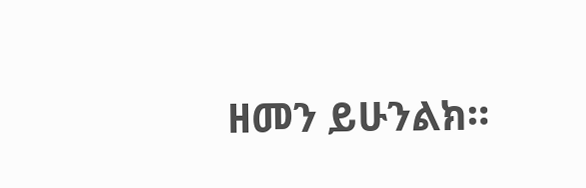ዘመን ይሁንልክ።